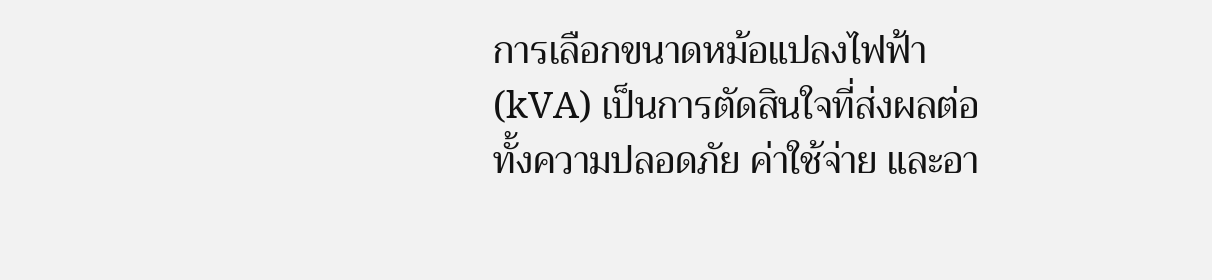การเลือกขนาดหม้อแปลงไฟฟ้า (kVA) เป็นการตัดสินใจที่ส่งผลต่อทั้งความปลอดภัย ค่าใช้จ่าย และอา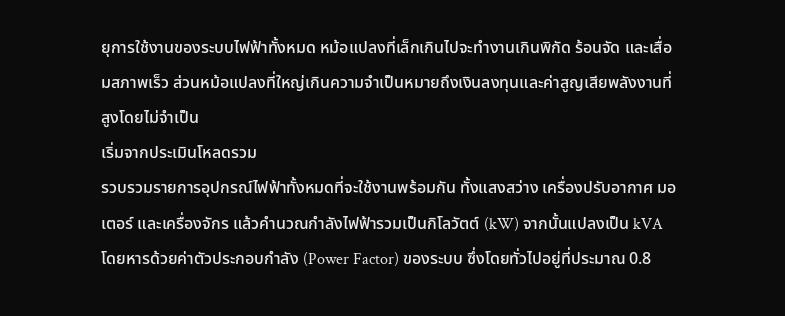ยุการใช้งานของระบบไฟฟ้าทั้งหมด หม้อแปลงที่เล็กเกินไปจะทำงานเกินพิกัด ร้อนจัด และเสื่อมสภาพเร็ว ส่วนหม้อแปลงที่ใหญ่เกินความจำเป็นหมายถึงเงินลงทุนและค่าสูญเสียพลังงานที่สูงโดยไม่จำเป็น
เริ่มจากประเมินโหลดรวม
รวบรวมรายการอุปกรณ์ไฟฟ้าทั้งหมดที่จะใช้งานพร้อมกัน ทั้งแสงสว่าง เครื่องปรับอากาศ มอเตอร์ และเครื่องจักร แล้วคำนวณกำลังไฟฟ้ารวมเป็นกิโลวัตต์ (kW) จากนั้นแปลงเป็น kVA โดยหารด้วยค่าตัวประกอบกำลัง (Power Factor) ของระบบ ซึ่งโดยทั่วไปอยู่ที่ประมาณ 0.8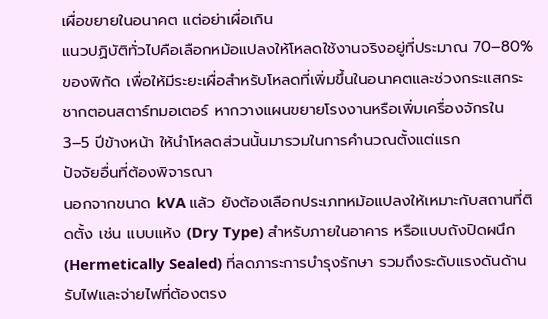เผื่อขยายในอนาคต แต่อย่าเผื่อเกิน
แนวปฏิบัติทั่วไปคือเลือกหม้อแปลงให้โหลดใช้งานจริงอยู่ที่ประมาณ 70–80% ของพิกัด เพื่อให้มีระยะเผื่อสำหรับโหลดที่เพิ่มขึ้นในอนาคตและช่วงกระแสกระชากตอนสตาร์ทมอเตอร์ หากวางแผนขยายโรงงานหรือเพิ่มเครื่องจักรใน 3–5 ปีข้างหน้า ให้นำโหลดส่วนนั้นมารวมในการคำนวณตั้งแต่แรก
ปัจจัยอื่นที่ต้องพิจารณา
นอกจากขนาด kVA แล้ว ยังต้องเลือกประเภทหม้อแปลงให้เหมาะกับสถานที่ติดตั้ง เช่น แบบแห้ง (Dry Type) สำหรับภายในอาคาร หรือแบบถังปิดผนึก (Hermetically Sealed) ที่ลดภาระการบำรุงรักษา รวมถึงระดับแรงดันด้านรับไฟและจ่ายไฟที่ต้องตรง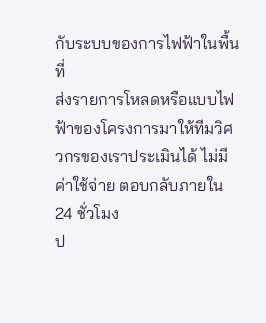กับระบบของการไฟฟ้าในพื้นที่
ส่งรายการโหลดหรือแบบไฟฟ้าของโครงการมาให้ทีมวิศวกรของเราประเมินได้ ไม่มีค่าใช้จ่าย ตอบกลับภายใน 24 ชั่วโมง
ป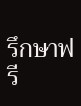รึกษาฟรี